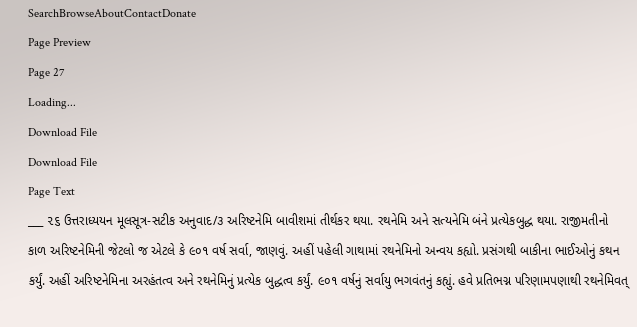SearchBrowseAboutContactDonate
Page Preview
Page 27
Loading...
Download File
Download File
Page Text
___ ૨૬ ઉત્તરાધ્યયન મૂલસૂત્ર-સટીક અનુવાદ/૩ અરિષ્ટનેમિ બાવીશમાં તીર્થકર થયા. રથનેમિ અને સત્યનેમિ બંને પ્રત્યેકબુદ્ધ થયા. રાજીમતીનો કાળ અરિષ્ટનેમિની જેટલો જ એટલે કે ૯૦૧ વર્ષ સર્વા, જાણવું. અહીં પહેલી ગાથામાં રથનેમિનો અન્વય કહ્યો. પ્રસંગથી બાકીના ભાઈઓનું કથન કર્યું. અહીં અરિષ્ટનેમિના અરહંતત્વ અને રથનેમિનું પ્રત્યેક બુદ્ધત્વ કર્યું. ૯૦૧ વર્ષનું સર્વાયુ ભગવંતનું કહ્યું. હવે પ્રતિભગ્ન પરિણામપણાથી રથનેમિવત્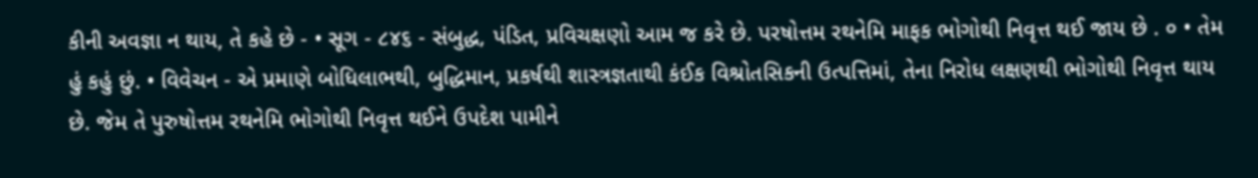કીની અવજ્ઞા ન થાય, તે કહે છે - • સૂગ - ૮૪૬ - સંબુદ્ધ, પંડિત, પ્રવિચક્ષણો આમ જ કરે છે. પરષોત્તમ રથનેમિ માફક ભોગોથી નિવૃત્ત થઈ જાય છે . ૦ • તેમ હું કહું છું. • વિવેચન - એ પ્રમાણે બોધિલાભથી, બુદ્ધિમાન, પ્રકર્ષથી શાસ્ત્રજ્ઞતાથી કંઈક વિશ્રોતસિકની ઉત્પત્તિમાં, તેના નિરોધ લક્ષણથી ભોગોથી નિવૃત્ત થાય છે. જેમ તે પુરુષોત્તમ રથનેમિ ભોગોથી નિવૃત્ત થઈને ઉપદેશ પામીને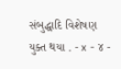સંબુદ્ધાદિ વિશેષણ યુક્ત થયા . - x - ૪ -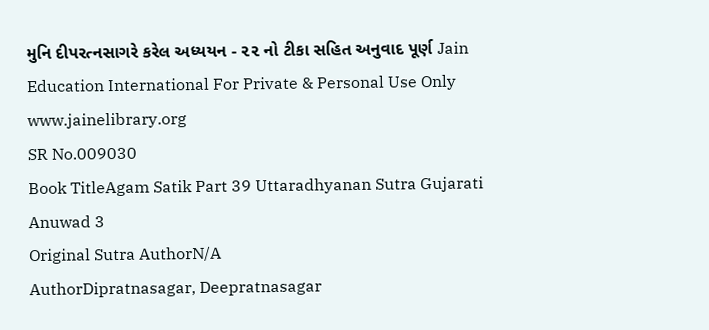મુનિ દીપરત્નસાગરે કરેલ અધ્યયન - ૨૨ નો ટીકા સહિત અનુવાદ પૂર્ણ Jain Education International For Private & Personal Use Only www.jainelibrary.org
SR No.009030
Book TitleAgam Satik Part 39 Uttaradhyanan Sutra Gujarati Anuwad 3
Original Sutra AuthorN/A
AuthorDipratnasagar, Deepratnasagar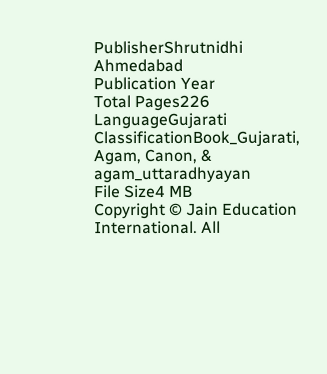PublisherShrutnidhi Ahmedabad
Publication Year
Total Pages226
LanguageGujarati
ClassificationBook_Gujarati, Agam, Canon, & agam_uttaradhyayan
File Size4 MB
Copyright © Jain Education International. All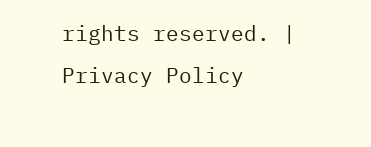rights reserved. | Privacy Policy